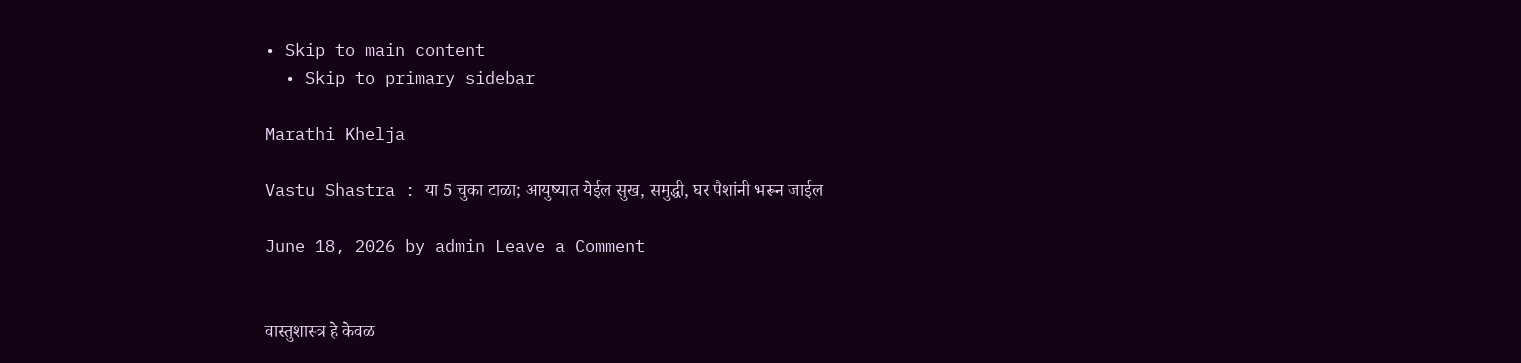• Skip to main content
  • Skip to primary sidebar

Marathi Khelja

Vastu Shastra : या 5 चुका टाळा; आयुष्यात येईल सुख, समुद्धी, घर पैशांनी भरून जाईल

June 18, 2026 by admin Leave a Comment


वास्तुशास्त्र हे केवळ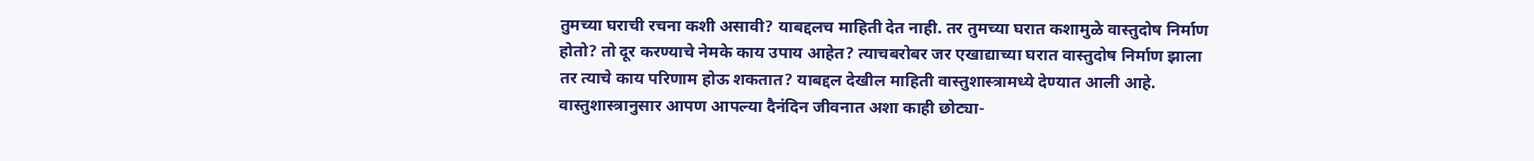तुमच्या घराची रचना कशी असावी? याबद्दलच माहिती देत नाही. तर तुमच्या घरात कशामुळे वास्तुदोष निर्माण होतो? तो दूर करण्याचे नेमके काय उपाय आहेत? त्याचबरोबर जर एखाद्याच्या घरात वास्तुदोष निर्माण झाला तर त्याचे काय परिणाम होऊ शकतात? याबद्दल देखील माहिती वास्तुशास्त्रामध्ये देण्यात आली आहे. वास्तुशास्त्रानुसार आपण आपल्या दैनंदिन जीवनात अशा काही छोट्या-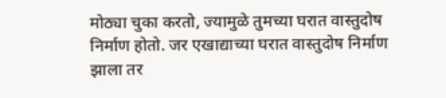मोठ्या चुका करतो, ज्यामुळे तुमच्या घरात वास्तुदोष निर्माण होतो. जर एखाद्याच्या घरात वास्तुदोष निर्माण झाला तर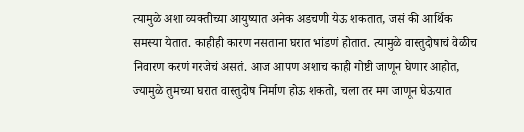त्यामुळे अशा व्यक्तीच्या आयुष्यात अनेक अडचणी येऊ शकतात, जसं की आर्थिक समस्या येतात. काहीही कारण नसताना घरात भांडणं होतात. त्यामुळे वास्तुदोषाचं वेळीच निवारण करणं गरजेचं असतं. आज आपण अशाच काही गोष्टी जाणून घेणार आहोत, ज्यामुळे तुमच्या घरात वास्तुदोष निर्माण होऊ शकतो, चला तर मग जाणून घेऊयात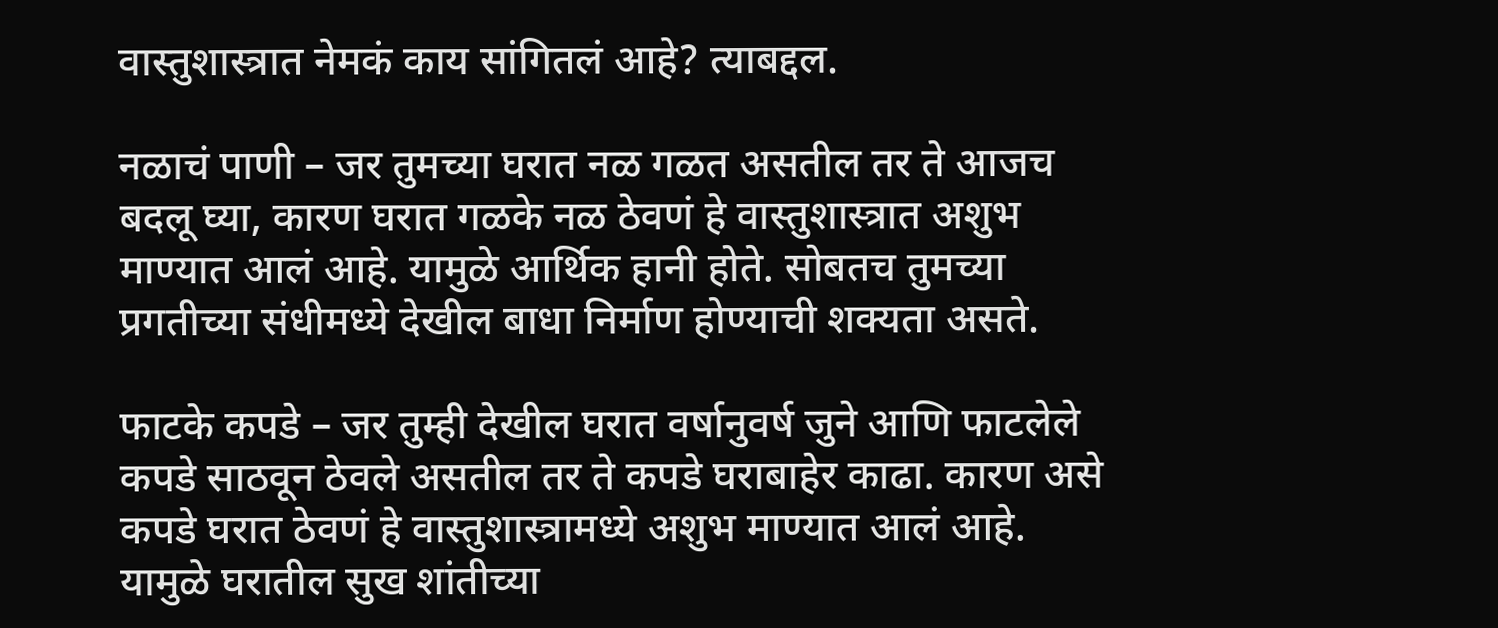वास्तुशास्त्रात नेमकं काय सांगितलं आहे? त्याबद्दल.

नळाचं पाणी – जर तुमच्या घरात नळ गळत असतील तर ते आजच बदलू घ्या, कारण घरात गळके नळ ठेवणं हे वास्तुशास्त्रात अशुभ माण्यात आलं आहे. यामुळे आर्थिक हानी होते. सोबतच तुमच्या प्रगतीच्या संधीमध्ये देखील बाधा निर्माण होण्याची शक्यता असते.

फाटके कपडे – जर तुम्ही देखील घरात वर्षानुवर्ष जुने आणि फाटलेले कपडे साठवून ठेवले असतील तर ते कपडे घराबाहेर काढा. कारण असे कपडे घरात ठेवणं हे वास्तुशास्त्रामध्ये अशुभ माण्यात आलं आहे. यामुळे घरातील सुख शांतीच्या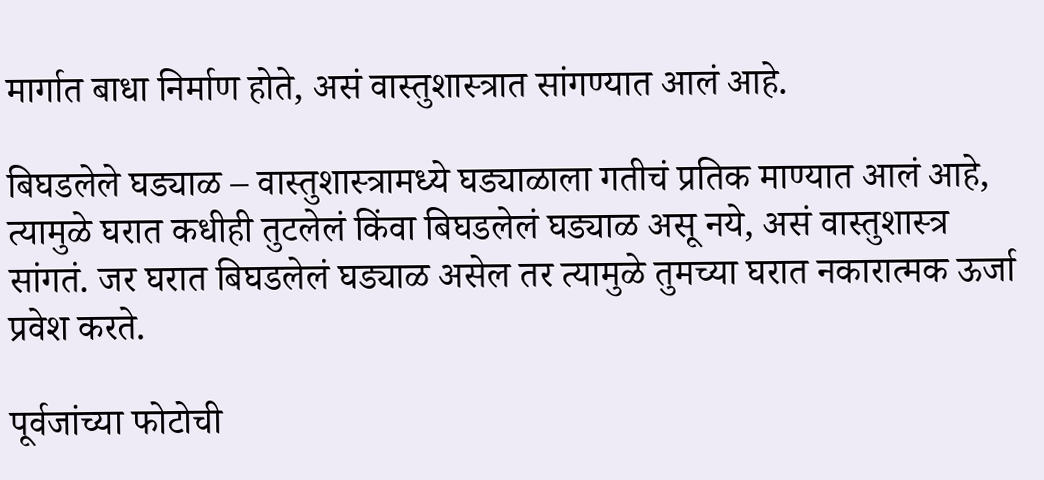मार्गात बाधा निर्माण होते, असं वास्तुशास्त्रात सांगण्यात आलं आहे.

बिघडलेले घड्याळ – वास्तुशास्त्रामध्ये घड्याळाला गतीचं प्रतिक माण्यात आलं आहे, त्यामुळे घरात कधीही तुटलेलं किंवा बिघडलेलं घड्याळ असू नये, असं वास्तुशास्त्र सांगतं. जर घरात बिघडलेलं घड्याळ असेल तर त्यामुळे तुमच्या घरात नकारात्मक ऊर्जा प्रवेश करते.

पूर्वजांच्या फोटोची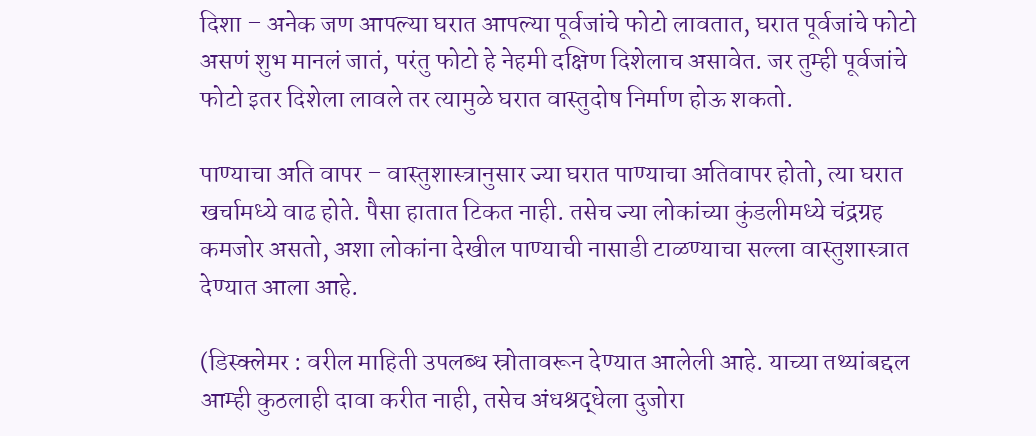दिशा – अनेक जण आपल्या घरात आपल्या पूर्वजांचे फोटो लावतात, घरात पूर्वजांचे फोटो असणं शुभ मानलं जातं, परंतु फोटो हे नेहमी दक्षिण दिशेलाच असावेत. जर तुम्ही पूर्वजांचे फोटो इतर दिशेला लावले तर त्यामुळे घरात वास्तुदोष निर्माण होऊ शकतो.

पाण्याचा अति वापर – वास्तुशास्त्रानुसार ज्या घरात पाण्याचा अतिवापर होतो, त्या घरात खर्चामध्ये वाढ होते. पैसा हातात टिकत नाही. तसेच ज्या लोकांच्या कुंडलीमध्ये चंद्रग्रह कमजोर असतो, अशा लोकांना देखील पाण्याची नासाडी टाळण्याचा सल्ला वास्तुशास्त्रात देण्यात आला आहे.

(डिस्क्लेमर : वरील माहिती उपलब्ध स्रोतावरून देण्यात आलेली आहे. याच्या तथ्यांबद्दल आम्ही कुठलाही दावा करीत नाही, तसेच अंधश्रद्धेला दुजोरा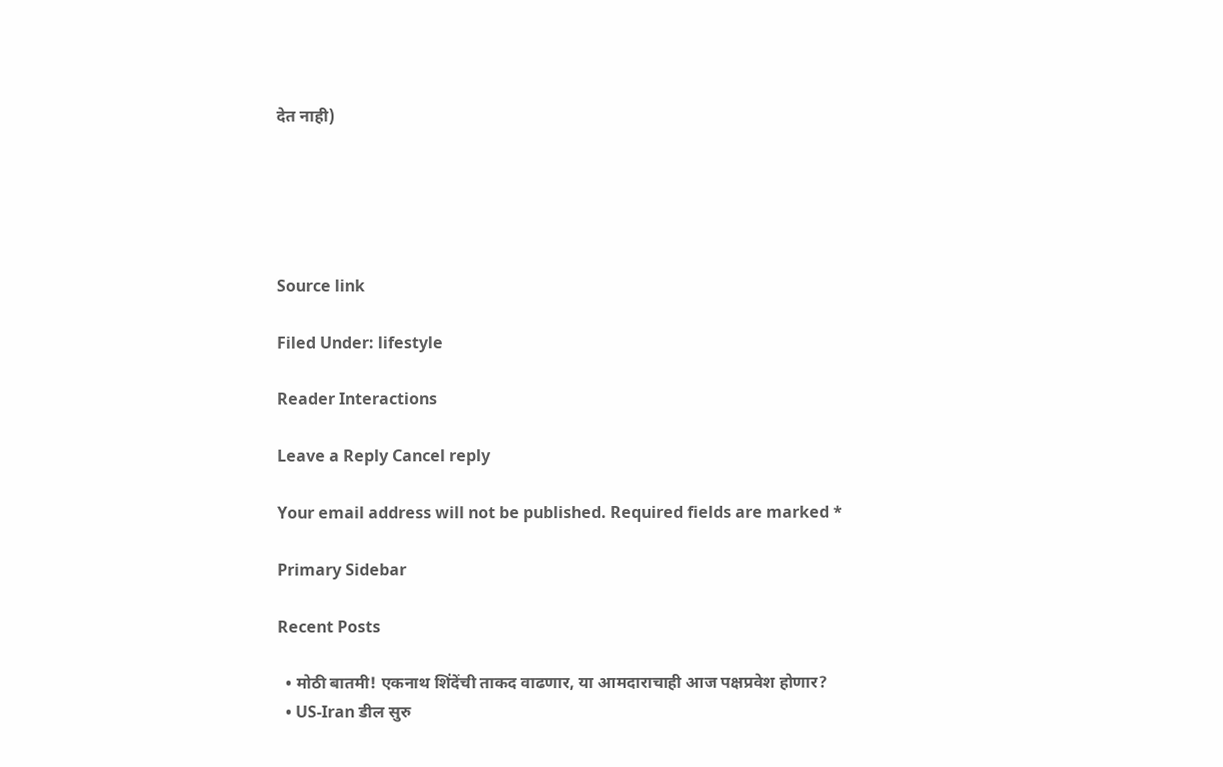देत नाही)





Source link

Filed Under: lifestyle

Reader Interactions

Leave a Reply Cancel reply

Your email address will not be published. Required fields are marked *

Primary Sidebar

Recent Posts

  • मोठी बातमी! एकनाथ शिंदेंची ताकद वाढणार, या आमदाराचाही आज पक्षप्रवेश होणार?
  • US-Iran डील सुरु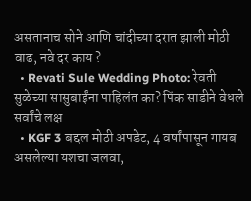असतानाच सोने आणि चांदीच्या दरात झाली मोठी वाढ, नवे दर काय ?
  • Revati Sule Wedding Photo: रेवती सुळेच्या सासुबाईंना पाहिलंत का? पिंक साडीने वेधले सर्वांचे लक्ष
  • KGF 3 बद्दल मोठी अपडेट, 4 वर्षांपासून गायब असलेल्या यशचा जलवा,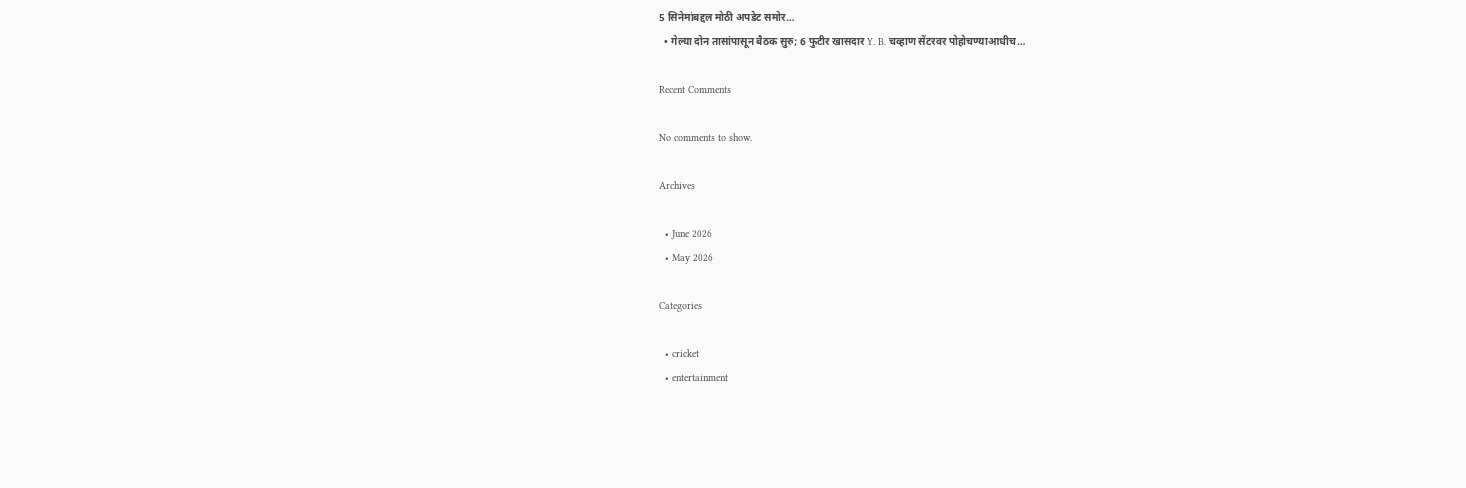5 सिनेमांबद्दल मोठी अपडेट समोर…
  • गेल्या दोन तासांपासून बैठक सुरु; 6 फुटीर खासदार Y. B. चव्हाण सेंटरवर पोहोचण्याआधीच…

Recent Comments

No comments to show.

Archives

  • June 2026
  • May 2026

Categories

  • cricket
  • entertainment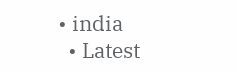• india
  • Latest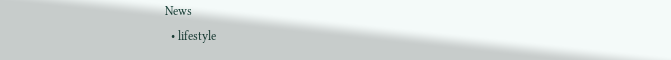News
  • lifestyle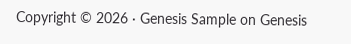Copyright © 2026 · Genesis Sample on Genesis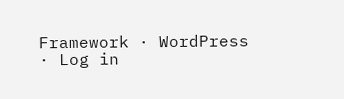Framework · WordPress · Log in